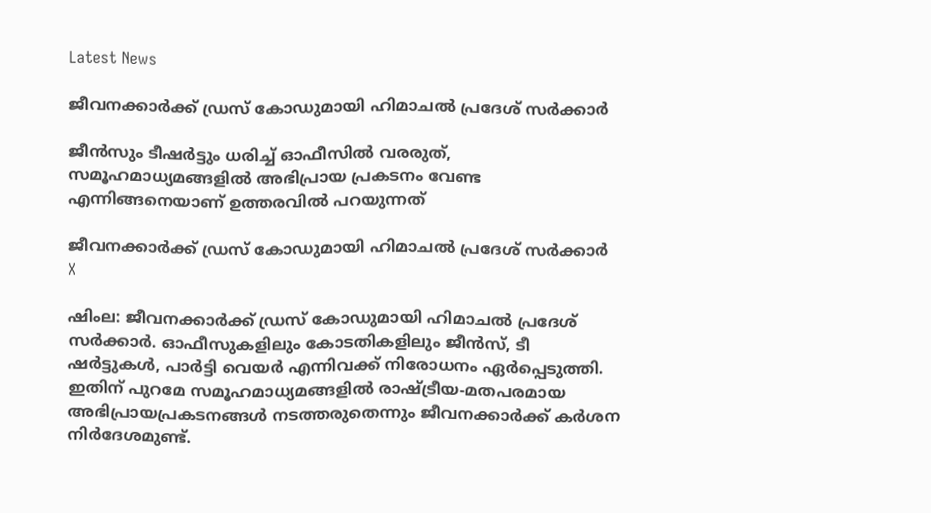Latest News

ജീവനക്കാര്‍ക്ക് ഡ്രസ് കോഡുമായി ഹിമാചല്‍ പ്രദേശ് സര്‍ക്കാര്‍

ജീന്‍സും ടീഷര്‍ട്ടും ധരിച്ച് ഓഫീസില്‍ വരരുത്, സമൂഹമാധ്യമങ്ങളില്‍ അഭിപ്രായ പ്രകടനം വേണ്ട എന്നിങ്ങനെയാണ് ഉത്തരവില്‍ പറയുന്നത്

ജീവനക്കാര്‍ക്ക് ഡ്രസ് കോഡുമായി ഹിമാചല്‍ പ്രദേശ് സര്‍ക്കാര്‍
X

ഷിംല: ജീവനക്കാര്‍ക്ക് ഡ്രസ് കോഡുമായി ഹിമാചല്‍ പ്രദേശ് സര്‍ക്കാര്‍. ഓഫീസുകളിലും കോടതികളിലും ജീന്‍സ്, ടീ ഷര്‍ട്ടുകള്‍, പാര്‍ട്ടി വെയര്‍ എന്നിവക്ക് നിരോധനം ഏര്‍പ്പെടുത്തി. ഇതിന് പുറമേ സമൂഹമാധ്യമങ്ങളില്‍ രാഷ്ട്രീയ-മതപരമായ അഭിപ്രായപ്രകടനങ്ങള്‍ നടത്തരുതെന്നും ജീവനക്കാര്‍ക്ക് കര്‍ശന നിര്‍ദേശമുണ്ട്.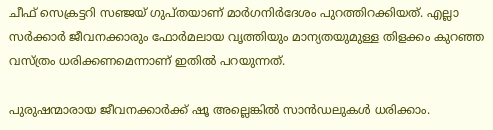ചീഫ് സെക്രട്ടറി സഞ്ജയ് ഗുപ്തയാണ് മാര്‍ഗനിര്‍ദേശം പുറത്തിറക്കിയത്. എല്ലാ സര്‍ക്കാര്‍ ജീവനക്കാരും ഫോര്‍മലായ വൃത്തിയും മാന്യതയുമുള്ള തിളക്കം കുറഞ്ഞ വസ്ത്രം ധരിക്കണമെന്നാണ് ഇതില്‍ പറയുന്നത്.

പുരുഷന്മാരായ ജീവനക്കാര്‍ക്ക് ഷൂ അല്ലെങ്കില്‍ സാന്‍ഡലുകള്‍ ധരിക്കാം.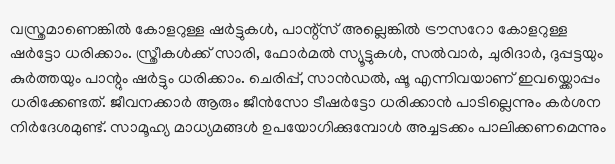വസ്ത്രമാണെങ്കില്‍ കോളറുള്ള ഷര്‍ട്ടുകള്‍, പാന്റ്‌സ് അല്ലെങ്കില്‍ ട്രൗസറോ കോളറുള്ള ഷര്‍ട്ടോ ധരിക്കാം. സ്ത്രീകള്‍ക്ക് സാരി, ഫോര്‍മല്‍ സ്യൂട്ടുകള്‍, സല്‍വാര്‍, ചുരിദാര്‍, ദുപ്പട്ടയും കുര്‍ത്തയും പാന്റും ഷര്‍ട്ടും ധരിക്കാം. ചെരിപ്പ്, സാന്‍ഡല്‍, ഷൂ എന്നിവയാണ് ഇവയ്ക്കൊപ്പം ധരിക്കേണ്ടത്. ജീവനക്കാര്‍ ആരും ജീന്‍സോ ടീഷര്‍ട്ടോ ധരിക്കാന്‍ പാടില്ലെന്നും കര്‍ശന നിര്‍ദേശമുണ്ട്. സാമൂഹ്യ മാധ്യമങ്ങള്‍ ഉപയോഗിക്കുമ്പോള്‍ അച്ചടക്കം പാലിക്കണമെന്നും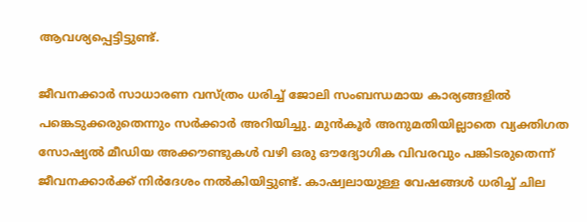ആവശ്യപ്പെട്ടിട്ടുണ്ട്.

ജീവനക്കാര്‍ സാധാരണ വസ്ത്രം ധരിച്ച് ജോലി സംബന്ധമായ കാര്യങ്ങളില്‍ പങ്കെടുക്കരുതെന്നും സര്‍ക്കാര്‍ അറിയിച്ചു. മുന്‍കൂര്‍ അനുമതിയില്ലാതെ വ്യക്തിഗത സോഷ്യല്‍ മീഡിയ അക്കൗണ്ടുകള്‍ വഴി ഒരു ഔദ്യോഗിക വിവരവും പങ്കിടരുതെന്ന് ജീവനക്കാര്‍ക്ക് നിര്‍ദേശം നല്‍കിയിട്ടുണ്ട്. കാഷ്വലായുള്ള വേഷങ്ങള്‍ ധരിച്ച് ചില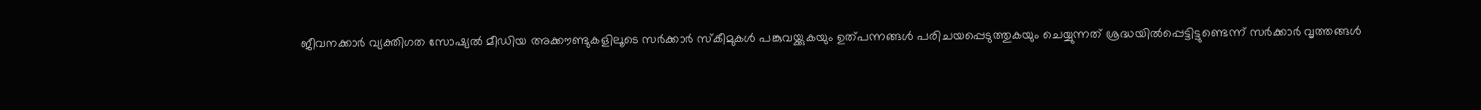ജീവനക്കാര്‍ വ്യക്തിഗത സോഷ്യല്‍ മീഡിയ അക്കൗണ്ടുകളിലൂടെ സര്‍ക്കാര്‍ സ്‌കീമുകള്‍ പങ്കുവയ്ക്കുകയും ഉത്പന്നങ്ങള്‍ പരിചയപ്പെടുത്തുകയും ചെയ്യുന്നത് ശ്രദ്ധയില്‍പ്പെട്ടിട്ടുണ്ടെന്ന് സര്‍ക്കാര്‍ വൃത്തങ്ങള്‍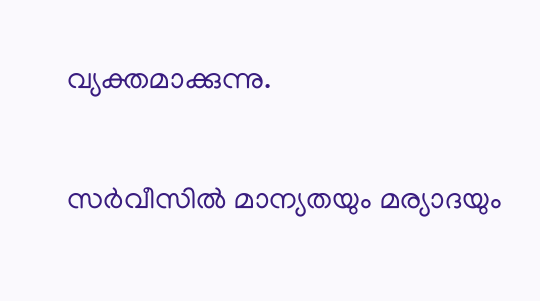വ്യക്തമാക്കുന്നു.

സര്‍വീസില്‍ മാന്യതയും മര്യാദയും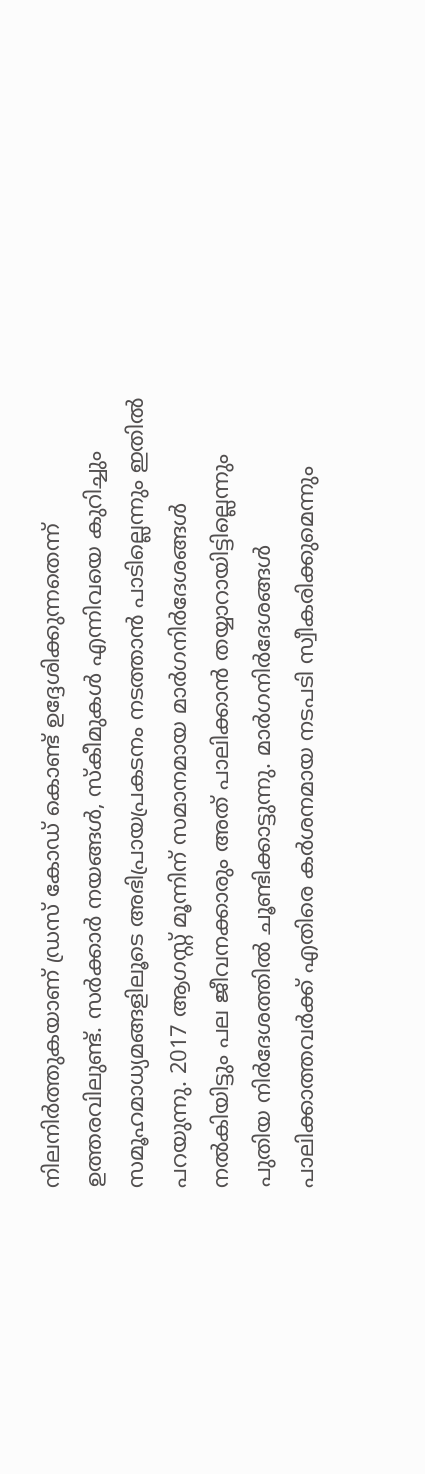നിലനിര്‍ത്തുകയാണ് ഡ്രസ് കോഡ് കൊണ്ട് ഉദ്ദേശിക്കുന്നതെന്ന് ഉത്തരവിലുണ്ട്. സര്‍ക്കാര്‍ നയങ്ങള്‍, സ്‌കീമുകള്‍ എന്നിവയെ കുറിച്ചും സമൂഹമാധ്യമങ്ങളിലൂടെ അഭിപ്രായപ്രകടനം നടത്താന്‍ പാടില്ലെന്നും ഇതില്‍ പറയുന്നു. 2017 ആഗസ്റ്റ് മൂന്നിന് സമാനമായ മാര്‍ഗനിര്‍ദേശങ്ങള്‍ നല്‍കിയിട്ടും പല ജീവനക്കാരും അത് പാലിക്കാന്‍ തയ്യാറായിട്ടില്ലെന്നും പുതിയ നിര്‍ദേശത്തില്‍ ചൂണ്ടിക്കാട്ടുന്നു. മാര്‍ഗനിര്‍ദേശങ്ങള്‍ പാലിക്കാത്തവര്‍ക്ക് എതിരെ കര്‍ശനമായ നടപടി സ്വീകരിക്കുമെന്നും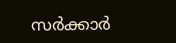സര്‍ക്കാര്‍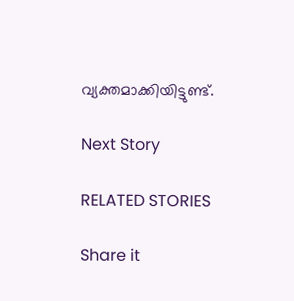വ്യക്തമാക്കിയിട്ടുണ്ട്.

Next Story

RELATED STORIES

Share it